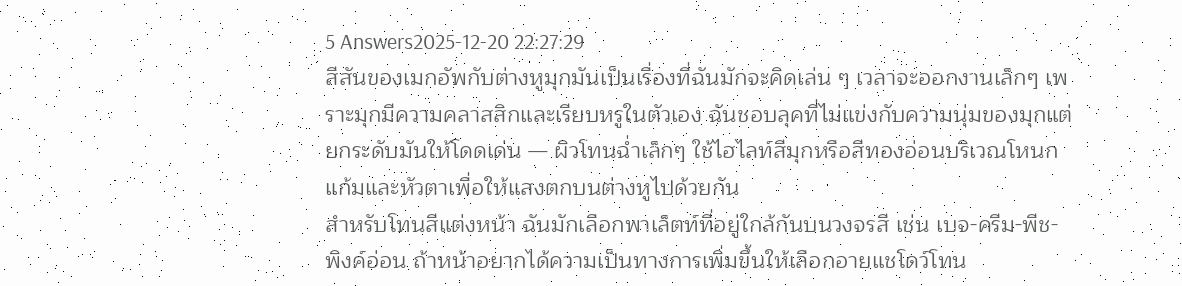5 Answers2025-12-20 22:27:29
สีสันของเมกอัพกับต่างหูมุกมันเป็นเรื่องที่ฉันมักจะคิดเล่น ๆ เวลาจะออกงานเล็กๆ เพราะมุกมีความคลาสสิกและเรียบหรูในตัวเอง ฉันชอบลุคที่ไม่แข่งกับความนุ่มของมุกแต่ยกระดับมันให้โดดเด่น — ผิวโทนฉ่ำเล็กๆ ใช้ไฮไลท์สีมุกหรือสีทองอ่อนบริเวณโหนกแก้มและหัวตาเพื่อให้แสงตกบนต่างหูไปด้วยกัน
สำหรับโทนสีแต่งหน้า ฉันมักเลือกพาเล็ตท์ที่อยู่ใกล้กันบนวงจรสี เช่น เบจ-ครีม-พีช-พิงค์อ่อน ถ้าหน้าอยากได้ความเป็นทางการเพิ่มขึ้นให้เลือกอายแชโดว์โทน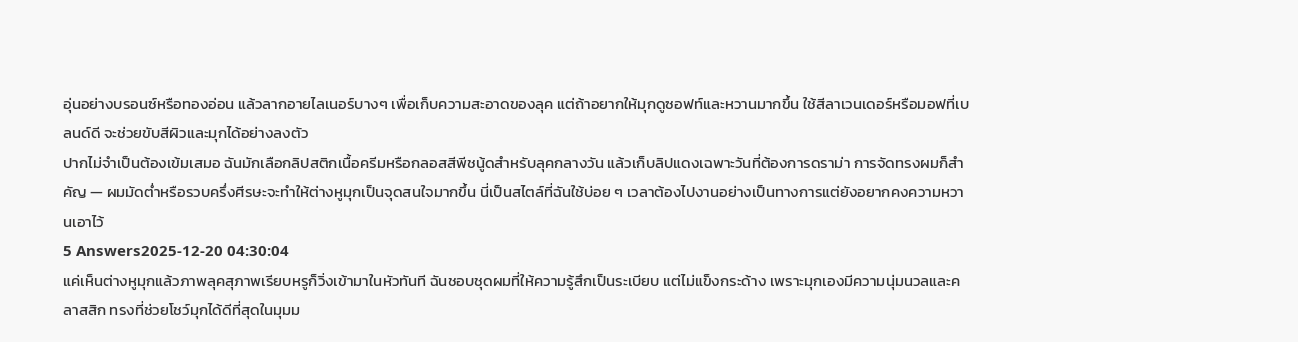อุ่นอย่างบรอนซ์หรือทองอ่อน แล้วลากอายไลเนอร์บางๆ เพื่อเก็บความสะอาดของลุค แต่ถ้าอยากให้มุกดูซอฟท์และหวานมากขึ้น ใช้สีลาเวนเดอร์หรือมอฟที่เบลนด์ดี จะช่วยขับสีผิวและมุกได้อย่างลงตัว
ปากไม่จำเป็นต้องเข้มเสมอ ฉันมักเลือกลิปสติกเนื้อครีมหรือกลอสสีพีชนู้ดสำหรับลุคกลางวัน แล้วเก็บลิปแดงเฉพาะวันที่ต้องการดราม่า การจัดทรงผมก็สำคัญ — ผมมัดต่ำหรือรวบครึ่งศีรษะจะทำให้ต่างหูมุกเป็นจุดสนใจมากขึ้น นี่เป็นสไตล์ที่ฉันใช้บ่อย ๆ เวลาต้องไปงานอย่างเป็นทางการแต่ยังอยากคงความหวานเอาไว้
5 Answers2025-12-20 04:30:04
แค่เห็นต่างหูมุกแล้วภาพลุคสุภาพเรียบหรูก็วิ่งเข้ามาในหัวทันที ฉันชอบชุดผมที่ให้ความรู้สึกเป็นระเบียบ แต่ไม่แข็งกระด้าง เพราะมุกเองมีความนุ่มนวลและคลาสสิก ทรงที่ช่วยโชว์มุกได้ดีที่สุดในมุมม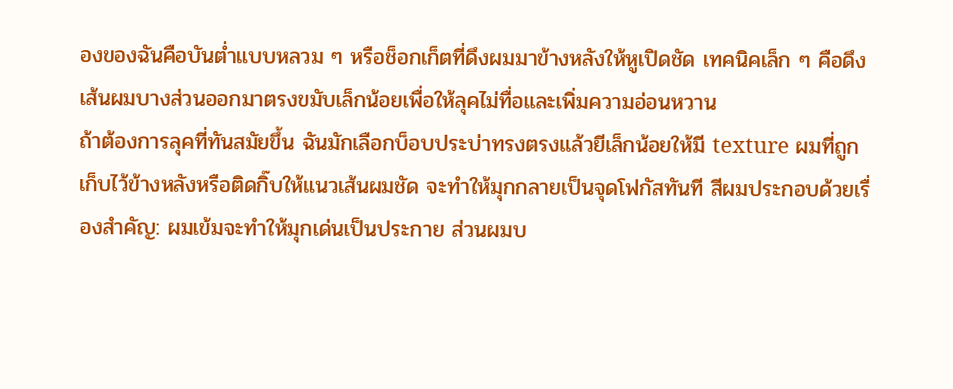องของฉันคือบันต่ำแบบหลวม ๆ หรือช็อกเก็ตที่ดึงผมมาข้างหลังให้หูเปิดชัด เทคนิคเล็ก ๆ คือดึงเส้นผมบางส่วนออกมาตรงขมับเล็กน้อยเพื่อให้ลุคไม่ทื่อและเพิ่มความอ่อนหวาน
ถ้าต้องการลุคที่ทันสมัยขึ้น ฉันมักเลือกบ็อบประบ่าทรงตรงแล้วยีเล็กน้อยให้มี texture ผมที่ถูกเก็บไว้ข้างหลังหรือติดกิ๊บให้แนวเส้นผมชัด จะทำให้มุกกลายเป็นจุดโฟกัสทันที สีผมประกอบด้วยเรื่องสำคัญ: ผมเข้มจะทำให้มุกเด่นเป็นประกาย ส่วนผมบ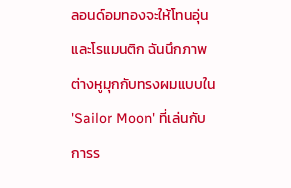ลอนด์อมทองจะให้โทนอุ่นและโรแมนติก ฉันนึกภาพต่างหูมุกกับทรงผมแบบใน 'Sailor Moon' ที่เล่นกับการร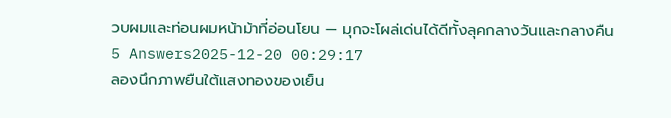วบผมและท่อนผมหน้าม้าที่อ่อนโยน — มุกจะโผล่เด่นได้ดีทั้งลุคกลางวันและกลางคืน
5 Answers2025-12-20 00:29:17
ลองนึกภาพยืนใต้แสงทองของเย็น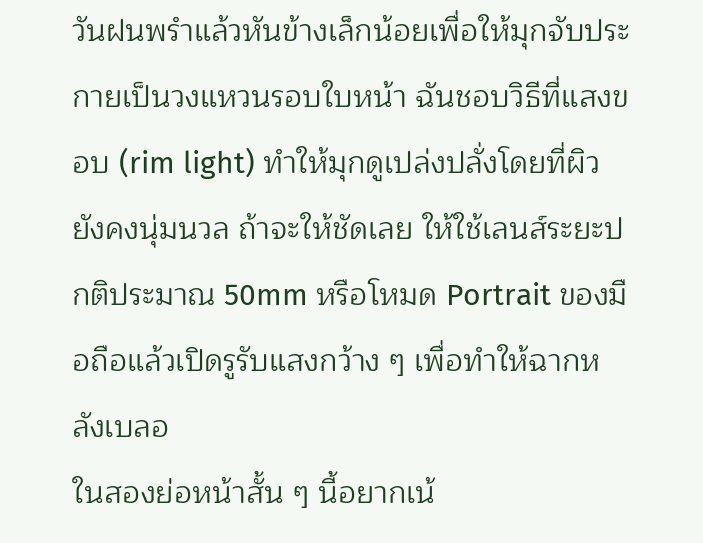วันฝนพรำแล้วหันข้างเล็กน้อยเพื่อให้มุกจับประกายเป็นวงแหวนรอบใบหน้า ฉันชอบวิธีที่แสงขอบ (rim light) ทำให้มุกดูเปล่งปลั่งโดยที่ผิวยังคงนุ่มนวล ถ้าจะให้ชัดเลย ให้ใช้เลนส์ระยะปกติประมาณ 50mm หรือโหมด Portrait ของมือถือแล้วเปิดรูรับแสงกว้าง ๆ เพื่อทำให้ฉากหลังเบลอ
ในสองย่อหน้าสั้น ๆ นี้อยากเน้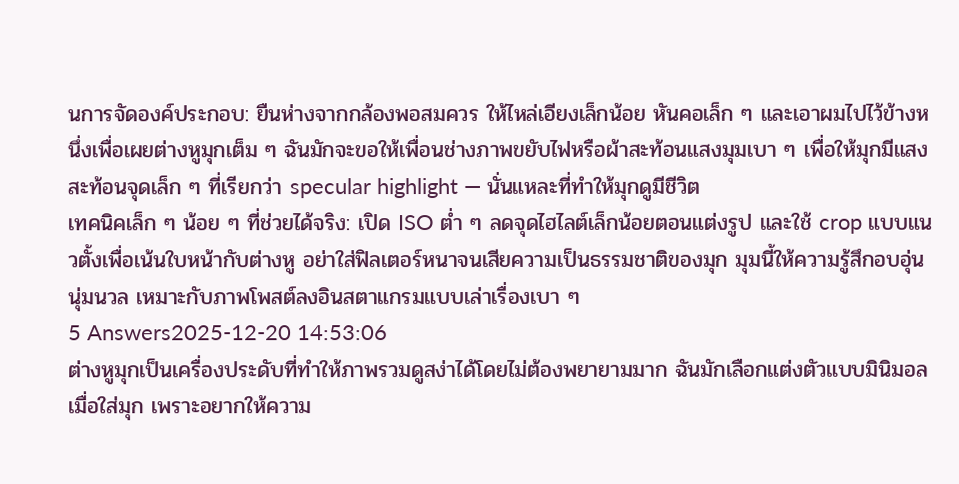นการจัดองค์ประกอบ: ยืนห่างจากกล้องพอสมควร ให้ไหล่เอียงเล็กน้อย หันคอเล็ก ๆ และเอาผมไปไว้ข้างหนึ่งเพื่อเผยต่างหูมุกเต็ม ๆ ฉันมักจะขอให้เพื่อนช่างภาพขยับไฟหรือผ้าสะท้อนแสงมุมเบา ๆ เพื่อให้มุกมีแสงสะท้อนจุดเล็ก ๆ ที่เรียกว่า specular highlight — นั่นแหละที่ทำให้มุกดูมีชีวิต
เทคนิคเล็ก ๆ น้อย ๆ ที่ช่วยได้จริง: เปิด ISO ต่ำ ๆ ลดจุดไฮไลต์เล็กน้อยตอนแต่งรูป และใช้ crop แบบแนวตั้งเพื่อเน้นใบหน้ากับต่างหู อย่าใส่ฟิลเตอร์หนาจนเสียความเป็นธรรมชาติของมุก มุมนี้ให้ความรู้สึกอบอุ่น นุ่มนวล เหมาะกับภาพโพสต์ลงอินสตาแกรมแบบเล่าเรื่องเบา ๆ
5 Answers2025-12-20 14:53:06
ต่างหูมุกเป็นเครื่องประดับที่ทำให้ภาพรวมดูสง่าได้โดยไม่ต้องพยายามมาก ฉันมักเลือกแต่งตัวแบบมินิมอลเมื่อใส่มุก เพราะอยากให้ความ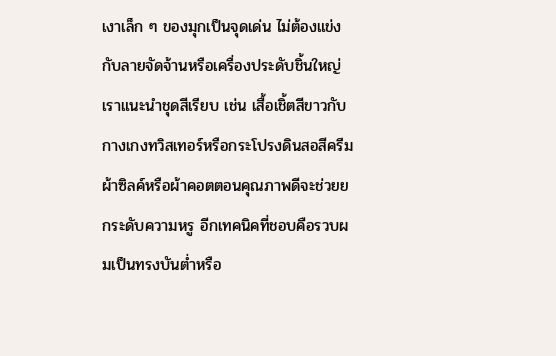เงาเล็ก ๆ ของมุกเป็นจุดเด่น ไม่ต้องแข่งกับลายจัดจ้านหรือเครื่องประดับชิ้นใหญ่
เราแนะนำชุดสีเรียบ เช่น เสื้อเชิ้ตสีขาวกับกางเกงทวิสเทอร์หรือกระโปรงดินสอสีครีม ผ้าซิลค์หรือผ้าคอตตอนคุณภาพดีจะช่วยยกระดับความหรู อีกเทคนิคที่ชอบคือรวบผมเป็นทรงบันต่ำหรือ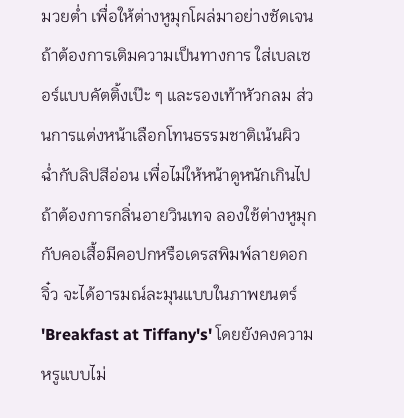มวยต่ำ เพื่อให้ต่างหูมุกโผล่มาอย่างชัดเจน ถ้าต้องการเติมความเป็นทางการ ใส่เบลเซอร์แบบคัตติ้งเป๊ะ ๆ และรองเท้าหัวกลม ส่วนการแต่งหน้าเลือกโทนธรรมชาติเน้นผิวฉ่ำกับลิปสีอ่อน เพื่อไม่ให้หน้าดูหนักเกินไป
ถ้าต้องการกลิ่นอายวินเทจ ลองใช้ต่างหูมุกกับคอเสื้อมีคอปกหรือเดรสพิมพ์ลายดอกจิ๋ว จะได้อารมณ์ละมุนแบบในภาพยนตร์ 'Breakfast at Tiffany's' โดยยังคงความหรูแบบไม่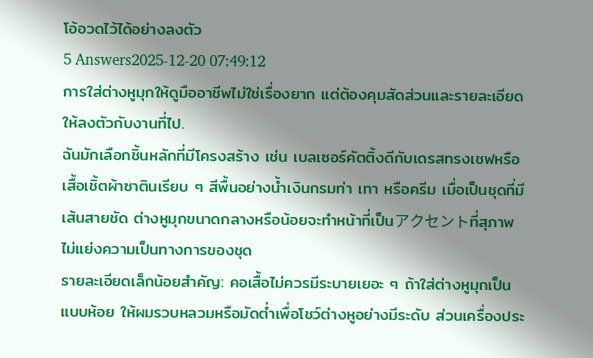โอ้อวดไว้ได้อย่างลงตัว
5 Answers2025-12-20 07:49:12
การใส่ต่างหูมุกให้ดูมืออาชีพไม่ใช่เรื่องยาก แต่ต้องคุมสัดส่วนและรายละเอียดให้ลงตัวกับงานที่ไป.
ฉันมักเลือกชิ้นหลักที่มีโครงสร้าง เช่น เบลเซอร์คัตติ้งดีกับเดรสทรงเชฟหรือเสื้อเชิ้ตผ้าซาตินเรียบ ๆ สีพื้นอย่างน้ำเงินกรมท่า เทา หรือครีม เมื่อเป็นชุดที่มีเส้นสายชัด ต่างหูมุกขนาดกลางหรือน้อยจะทำหน้าที่เป็นアクセントที่สุภาพ ไม่แย่งความเป็นทางการของชุด
รายละเอียดเล็กน้อยสำคัญ: คอเสื้อไม่ควรมีระบายเยอะ ๆ ถ้าใส่ต่างหูมุกเป็นแบบห้อย ให้ผมรวบหลวมหรือมัดต่ำเพื่อโชว์ต่างหูอย่างมีระดับ ส่วนเครื่องประ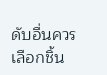ดับอื่นควรเลือกชิ้น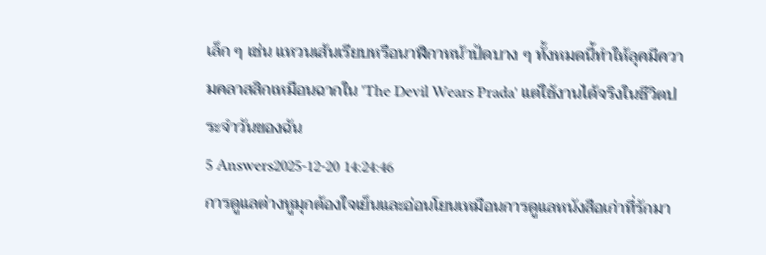เล็ก ๆ เช่น แหวนเส้นเรียบหรือนาฬิกาหน้าปัดบาง ๆ ทั้งหมดนี้ทำให้ลุคมีความคลาสสิกเหมือนฉากใน 'The Devil Wears Prada' แต่ใช้งานได้จริงในชีวิตประจำวันของฉัน
5 Answers2025-12-20 14:24:46
การดูแลต่างหูมุกต้องใจเย็นและอ่อนโยนเหมือนการดูแลหนังสือเก่าที่รักมา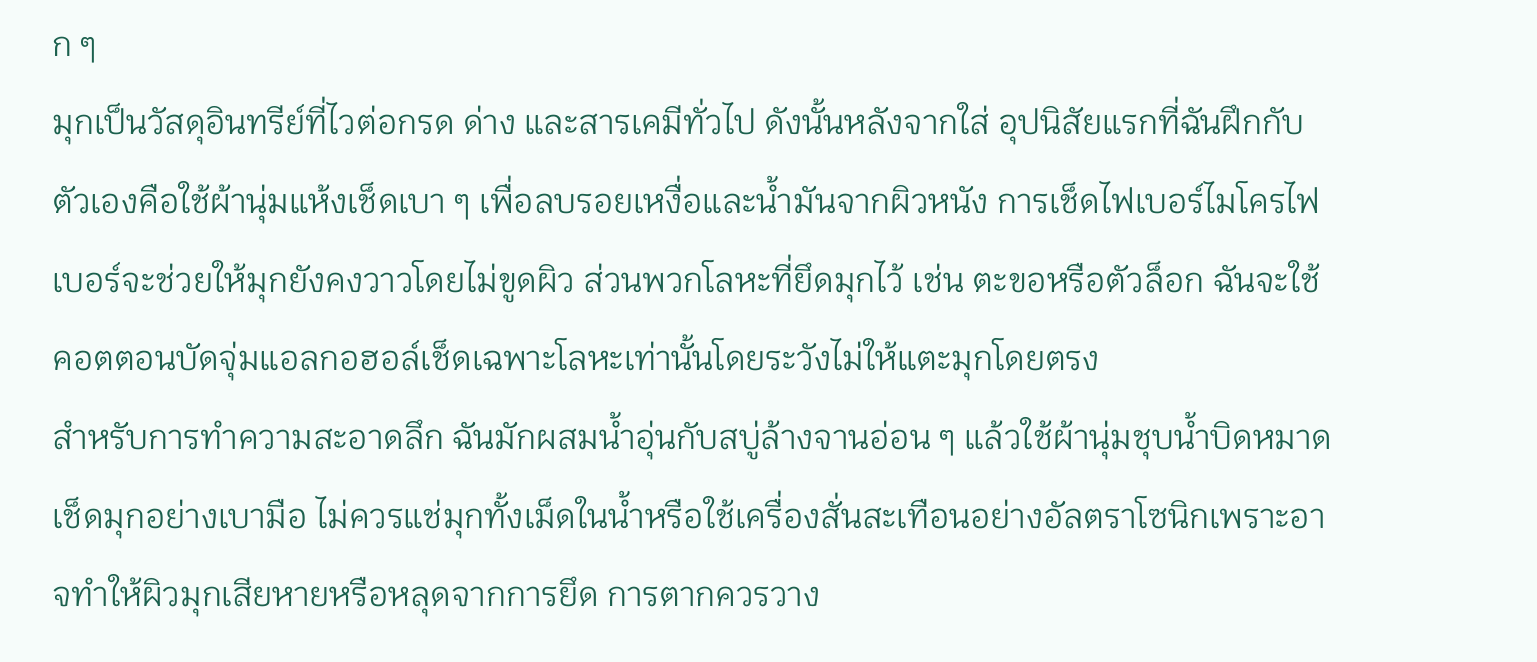ก ๆ
มุกเป็นวัสดุอินทรีย์ที่ไวต่อกรด ด่าง และสารเคมีทั่วไป ดังนั้นหลังจากใส่ อุปนิสัยแรกที่ฉันฝึกกับตัวเองคือใช้ผ้านุ่มแห้งเช็ดเบา ๆ เพื่อลบรอยเหงื่อและน้ำมันจากผิวหนัง การเช็ดไฟเบอร์ไมโครไฟเบอร์จะช่วยให้มุกยังคงวาวโดยไม่ขูดผิว ส่วนพวกโลหะที่ยึดมุกไว้ เช่น ตะขอหรือตัวล็อก ฉันจะใช้คอตตอนบัดจุ่มแอลกอฮอล์เช็ดเฉพาะโลหะเท่านั้นโดยระวังไม่ให้แตะมุกโดยตรง
สำหรับการทำความสะอาดลึก ฉันมักผสมน้ำอุ่นกับสบู่ล้างจานอ่อน ๆ แล้วใช้ผ้านุ่มชุบน้ำบิดหมาดเช็ดมุกอย่างเบามือ ไม่ควรแช่มุกทั้งเม็ดในน้ำหรือใช้เครื่องสั่นสะเทือนอย่างอัลตราโซนิกเพราะอาจทำให้ผิวมุกเสียหายหรือหลุดจากการยึด การตากควรวาง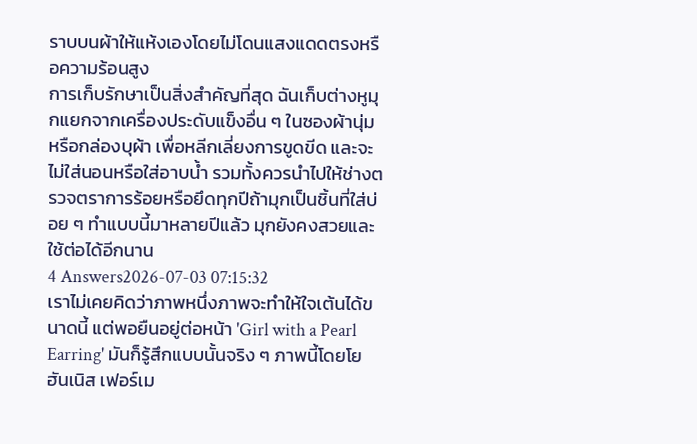ราบบนผ้าให้แห้งเองโดยไม่โดนแสงแดดตรงหรือความร้อนสูง
การเก็บรักษาเป็นสิ่งสำคัญที่สุด ฉันเก็บต่างหูมุกแยกจากเครื่องประดับแข็งอื่น ๆ ในซองผ้านุ่มหรือกล่องบุผ้า เพื่อหลีกเลี่ยงการขูดขีด และจะไม่ใส่นอนหรือใส่อาบน้ำ รวมทั้งควรนำไปให้ช่างตรวจตราการร้อยหรือยึดทุกปีถ้ามุกเป็นชิ้นที่ใส่บ่อย ๆ ทำแบบนี้มาหลายปีแล้ว มุกยังคงสวยและใช้ต่อได้อีกนาน
4 Answers2026-07-03 07:15:32
เราไม่เคยคิดว่าภาพหนึ่งภาพจะทำให้ใจเต้นได้ขนาดนี้ แต่พอยืนอยู่ต่อหน้า 'Girl with a Pearl Earring' มันก็รู้สึกแบบนั้นจริง ๆ ภาพนี้โดยโยฮันเนิส เฟอร์เม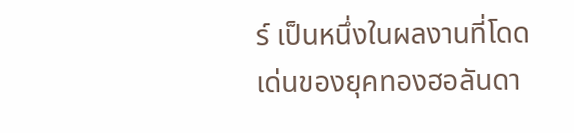ร์ เป็นหนึ่งในผลงานที่โดดเด่นของยุคทองฮอลันดา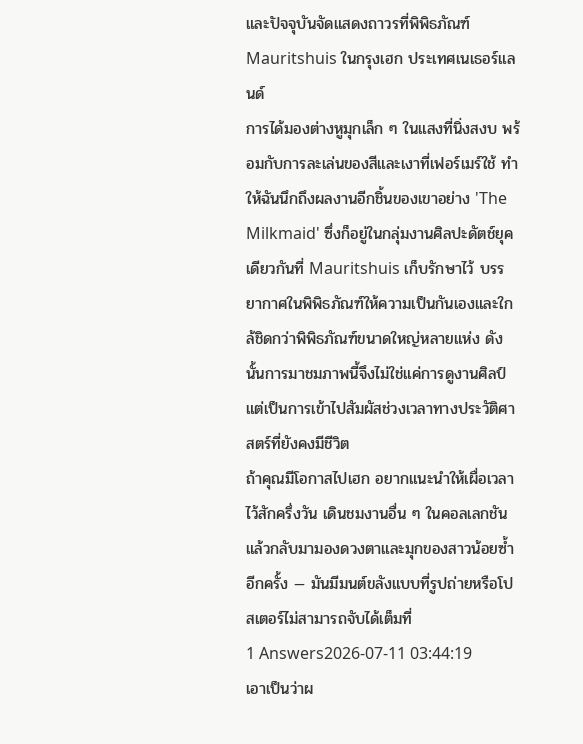และปัจจุบันจัดแสดงถาวรที่พิพิธภัณฑ์ Mauritshuis ในกรุงเฮก ประเทศเนเธอร์แลนด์
การได้มองต่างหูมุกเล็ก ๆ ในแสงที่นิ่งสงบ พร้อมกับการละเล่นของสีและเงาที่เฟอร์เมร์ใช้ ทำให้ฉันนึกถึงผลงานอีกชิ้นของเขาอย่าง 'The Milkmaid' ซึ่งก็อยู่ในกลุ่มงานศิลปะดัตช์ยุคเดียวกันที่ Mauritshuis เก็บรักษาไว้ บรรยากาศในพิพิธภัณฑ์ให้ความเป็นกันเองและใกล้ชิดกว่าพิพิธภัณฑ์ขนาดใหญ่หลายแห่ง ดังนั้นการมาชมภาพนี้จึงไม่ใช่แค่การดูงานศิลป์ แต่เป็นการเข้าไปสัมผัสช่วงเวลาทางประวัติศาสตร์ที่ยังคงมีชีวิต
ถ้าคุณมีโอกาสไปเฮก อยากแนะนำให้เผื่อเวลาไว้สักครึ่งวัน เดินชมงานอื่น ๆ ในคอลเลกชันแล้วกลับมามองดวงตาและมุกของสาวน้อยซ้ำอีกครั้ง — มันมีมนต์ขลังแบบที่รูปถ่ายหรือโปสเตอร์ไม่สามารถจับได้เต็มที่
1 Answers2026-07-11 03:44:19
เอาเป็นว่าผ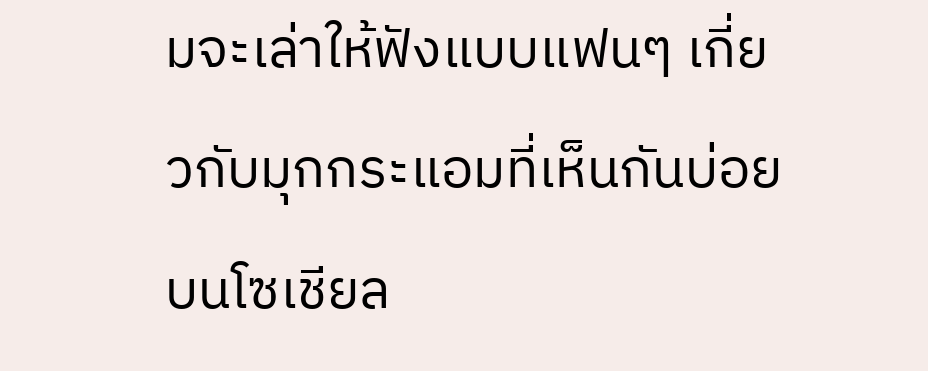มจะเล่าให้ฟังแบบแฟนๆ เกี่ยวกับมุกกระแอมที่เห็นกันบ่อยบนโซเชียล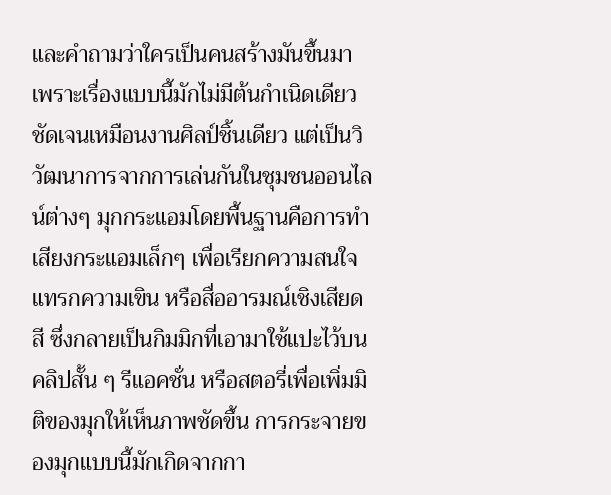และคำถามว่าใครเป็นคนสร้างมันขึ้นมา เพราะเรื่องแบบนี้มักไม่มีต้นกำเนิดเดียวชัดเจนเหมือนงานศิลป์ชิ้นเดียว แต่เป็นวิวัฒนาการจากการเล่นกันในชุมชนออนไลน์ต่างๆ มุกกระแอมโดยพื้นฐานคือการทำเสียงกระแอมเล็กๆ เพื่อเรียกความสนใจ แทรกความเขิน หรือสื่ออารมณ์เชิงเสียดสี ซึ่งกลายเป็นกิมมิกที่เอามาใช้แปะไว้บนคลิปสั้น ๆ รีแอคชั่น หรือสตอรี่เพื่อเพิ่มมิติของมุกให้เห็นภาพชัดขึ้น การกระจายของมุกแบบนี้มักเกิดจากกา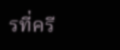รที่ครี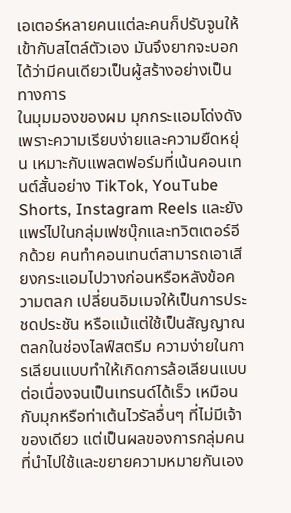เอเตอร์หลายคนแต่ละคนก็ปรับจูนให้เข้ากับสไตล์ตัวเอง มันจึงยากจะบอกได้ว่ามีคนเดียวเป็นผู้สร้างอย่างเป็นทางการ
ในมุมมองของผม มุกกระแอมโด่งดังเพราะความเรียบง่ายและความยืดหยุ่น เหมาะกับแพลตฟอร์มที่เน้นคอนเทนต์สั้นอย่าง TikTok, YouTube Shorts, Instagram Reels และยังแพร่ไปในกลุ่มเฟซบุ๊กและทวิตเตอร์อีกด้วย คนทำคอนเทนต์สามารถเอาเสียงกระแอมไปวางก่อนหรือหลังข้อความตลก เปลี่ยนอิมเมจให้เป็นการประชดประชัน หรือแม้แต่ใช้เป็นสัญญาณตลกในช่องไลฟ์สตรีม ความง่ายในการเลียนแบบทำให้เกิดการล้อเลียนแบบต่อเนื่องจนเป็นเทรนด์ได้เร็ว เหมือนกับมุกหรือท่าเต้นไวรัลอื่นๆ ที่ไม่มีเจ้าของเดียว แต่เป็นผลของการกลุ่มคนที่นำไปใช้และขยายความหมายกันเอง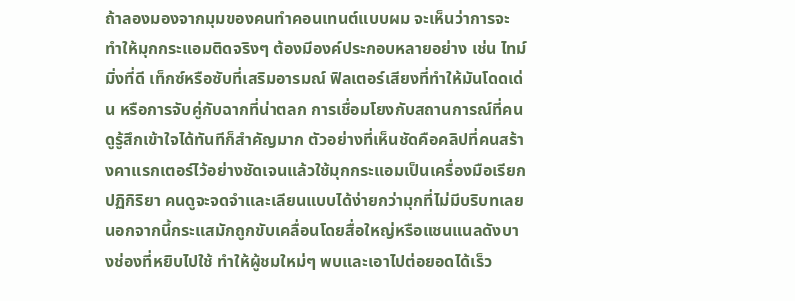ถ้าลองมองจากมุมของคนทำคอนเทนต์แบบผม จะเห็นว่าการจะทำให้มุกกระแอมติดจริงๆ ต้องมีองค์ประกอบหลายอย่าง เช่น ไทม์มิ่งที่ดี เท็กซ์หรือซับที่เสริมอารมณ์ ฟิลเตอร์เสียงที่ทำให้มันโดดเด่น หรือการจับคู่กับฉากที่น่าตลก การเชื่อมโยงกับสถานการณ์ที่คนดูรู้สึกเข้าใจได้ทันทีก็สำคัญมาก ตัวอย่างที่เห็นชัดคือคลิปที่คนสร้างคาแรกเตอร์ไว้อย่างชัดเจนแล้วใช้มุกกระแอมเป็นเครื่องมือเรียกปฏิกิริยา คนดูจะจดจำและเลียนแบบได้ง่ายกว่ามุกที่ไม่มีบริบทเลย นอกจากนี้กระแสมักถูกขับเคลื่อนโดยสื่อใหญ่หรือแชนแนลดังบางช่องที่หยิบไปใช้ ทำให้ผู้ชมใหม่ๆ พบและเอาไปต่อยอดได้เร็ว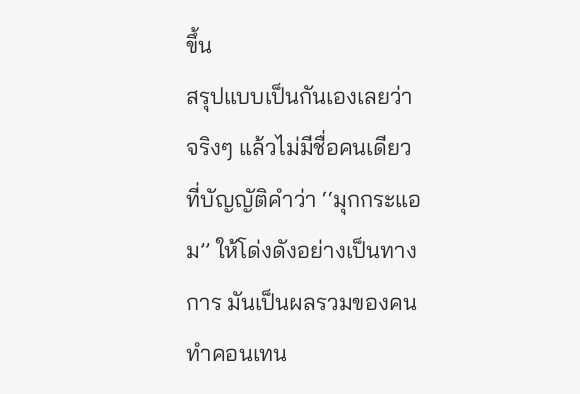ขึ้น
สรุปแบบเป็นกันเองเลยว่าจริงๆ แล้วไม่มีชื่อคนเดียวที่บัญญัติคำว่า ‘‘มุกกระแอม’’ ให้โด่งดังอย่างเป็นทางการ มันเป็นผลรวมของคนทำคอนเทน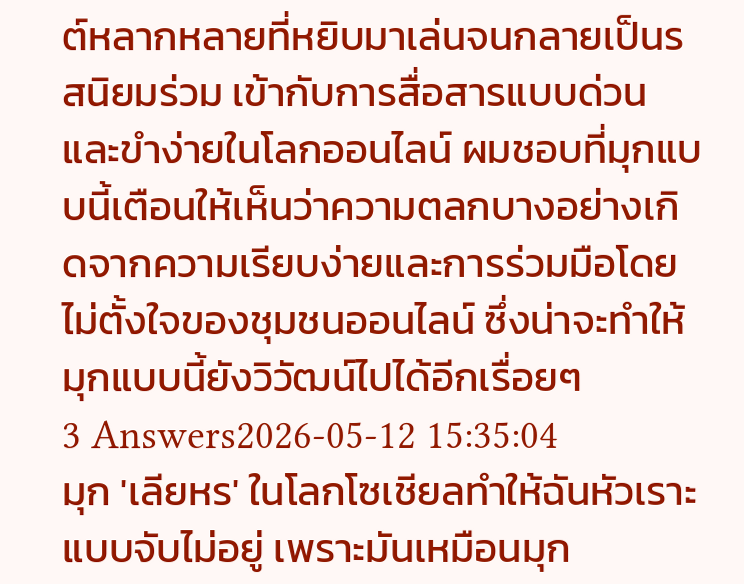ต์หลากหลายที่หยิบมาเล่นจนกลายเป็นรสนิยมร่วม เข้ากับการสื่อสารแบบด่วนและขำง่ายในโลกออนไลน์ ผมชอบที่มุกแบบนี้เตือนให้เห็นว่าความตลกบางอย่างเกิดจากความเรียบง่ายและการร่วมมือโดยไม่ตั้งใจของชุมชนออนไลน์ ซึ่งน่าจะทำให้มุกแบบนี้ยังวิวัฒน์ไปได้อีกเรื่อยๆ
3 Answers2026-05-12 15:35:04
มุก 'เลียหร' ในโลกโซเชียลทำให้ฉันหัวเราะแบบจับไม่อยู่ เพราะมันเหมือนมุก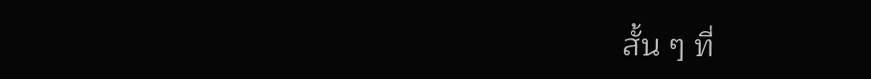สั้น ๆ ที่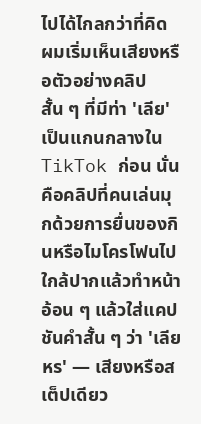ไปได้ไกลกว่าที่คิด
ผมเริ่มเห็นเสียงหรือตัวอย่างคลิปสั้น ๆ ที่มีท่า 'เลีย' เป็นแกนกลางใน TikTok ก่อน นั่นคือคลิปที่คนเล่นมุกด้วยการยื่นของกินหรือไมโครโฟนไปใกล้ปากแล้วทำหน้าอ้อน ๆ แล้วใส่แคปชันคำสั้น ๆ ว่า 'เลียหร' — เสียงหรือสเต็ปเดียว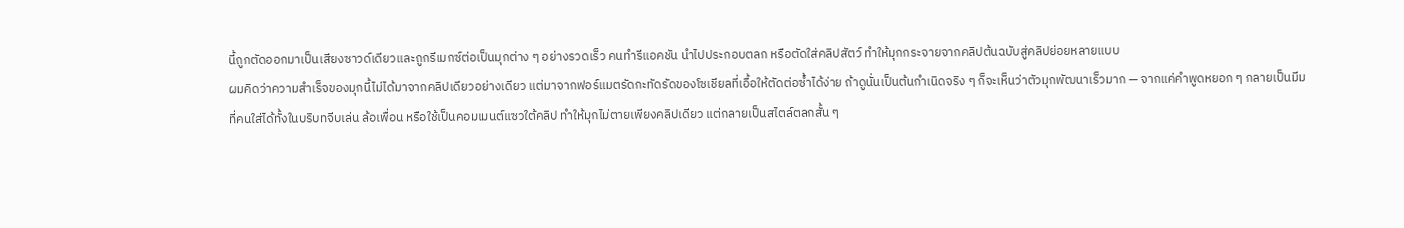นี้ถูกตัดออกมาเป็นเสียงซาวด์เดียวและถูกรีเมกซ์ต่อเป็นมุกต่าง ๆ อย่างรวดเร็ว คนทำรีแอคชัน นำไปประกอบตลก หรือตัดใส่คลิปสัตว์ ทำให้มุกกระจายจากคลิปต้นฉบับสู่คลิปย่อยหลายแบบ
ผมคิดว่าความสำเร็จของมุกนี้ไม่ได้มาจากคลิปเดียวอย่างเดียว แต่มาจากฟอร์แมตรัดกะทัดรัดของโซเชียลที่เอื้อให้ตัดต่อซ้ำได้ง่าย ถ้าดูนั่นเป็นต้นกำเนิดจริง ๆ ก็จะเห็นว่าตัวมุกพัฒนาเร็วมาก — จากแค่คำพูดหยอก ๆ กลายเป็นมีมที่คนใส่ได้ทั้งในบริบทจีบเล่น ล้อเพื่อน หรือใช้เป็นคอมเมนต์แซวใต้คลิป ทำให้มุกไม่ตายเพียงคลิปเดียว แต่กลายเป็นสไตล์ตลกสั้น ๆ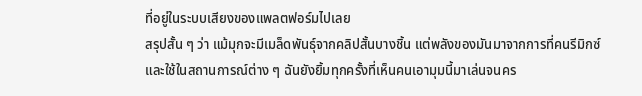ที่อยู่ในระบบเสียงของแพลตฟอร์มไปเลย
สรุปสั้น ๆ ว่า แม้มุกจะมีเมล็ดพันธุ์จากคลิปสั้นบางชิ้น แต่พลังของมันมาจากการที่คนรีมิกซ์และใช้ในสถานการณ์ต่าง ๆ ฉันยังยิ้มทุกครั้งที่เห็นคนเอามุมนี้มาเล่นจนคร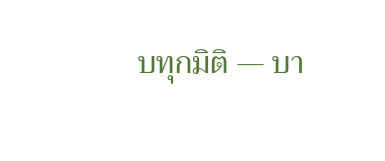บทุกมิติ — บา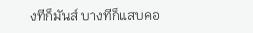งทีก็มันส์ บางทีก็แสบคอ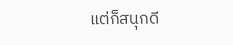แต่ก็สนุกดี